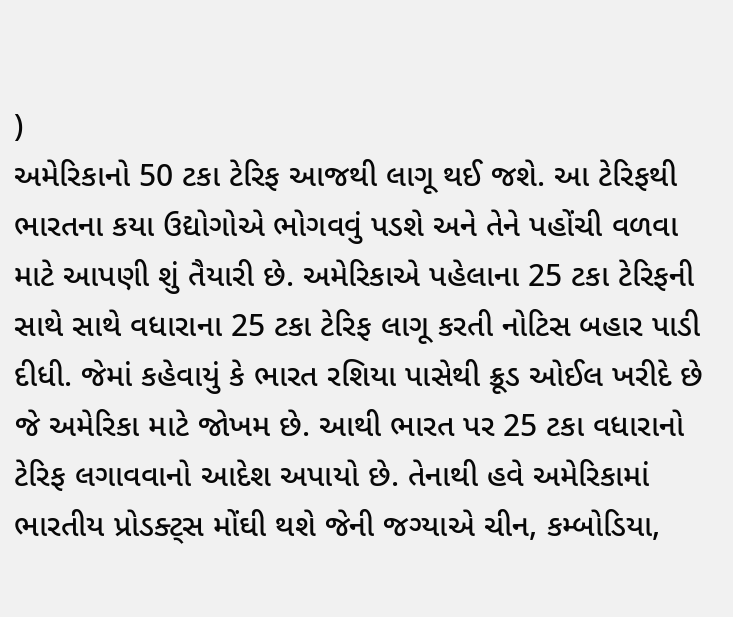)
અમેરિકાનો 50 ટકા ટેરિફ આજથી લાગૂ થઈ જશે. આ ટેરિફથી ભારતના કયા ઉદ્યોગોએ ભોગવવું પડશે અને તેને પહોંચી વળવા માટે આપણી શું તૈયારી છે. અમેરિકાએ પહેલાના 25 ટકા ટેરિફની સાથે સાથે વધારાના 25 ટકા ટેરિફ લાગૂ કરતી નોટિસ બહાર પાડી દીધી. જેમાં કહેવાયું કે ભારત રશિયા પાસેથી ક્રૂડ ઓઈલ ખરીદે છે જે અમેરિકા માટે જોખમ છે. આથી ભારત પર 25 ટકા વધારાનો ટેરિફ લગાવવાનો આદેશ અપાયો છે. તેનાથી હવે અમેરિકામાં ભારતીય પ્રોડક્ટ્સ મોંઘી થશે જેની જગ્યાએ ચીન, કમ્બોડિયા,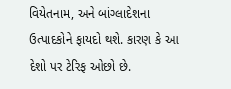વિયેતનામ, અને બાંગ્લાદેશના ઉત્પાદકોને ફાયદો થશે. કારણ કે આ દેશો પર ટેરિફ ઓછો છે.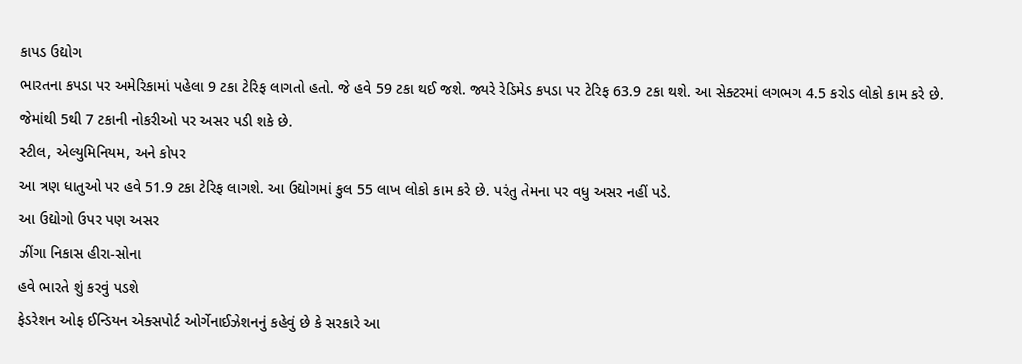કાપડ ઉદ્યોગ
ભારતના કપડા પર અમેરિકામાં પહેલા 9 ટકા ટેરિફ લાગતો હતો. જે હવે 59 ટકા થઈ જશે. જ્યરે રેડિમેડ કપડા પર ટેરિફ 63.9 ટકા થશે. આ સેક્ટરમાં લગભગ 4.5 કરોડ લોકો કામ કરે છે. જેમાંથી 5થી 7 ટકાની નોકરીઓ પર અસર પડી શકે છે.
સ્ટીલ, એલ્યુમિનિયમ, અને કોપર
આ ત્રણ ધાતુઓ પર હવે 51.9 ટકા ટેરિફ લાગશે. આ ઉદ્યોગમાં કુલ 55 લાખ લોકો કામ કરે છે. પરંતુ તેમના પર વધુ અસર નહીં પડે.
આ ઉદ્યોગો ઉપર પણ અસર
ઝીંગા નિકાસ હીરા-સોના
હવે ભારતે શું કરવું પડશે
ફેડરેશન ઓફ ઈન્ડિયન એક્સપોર્ટ ઓર્ગેનાઈઝેશનનું કહેવું છે કે સરકારે આ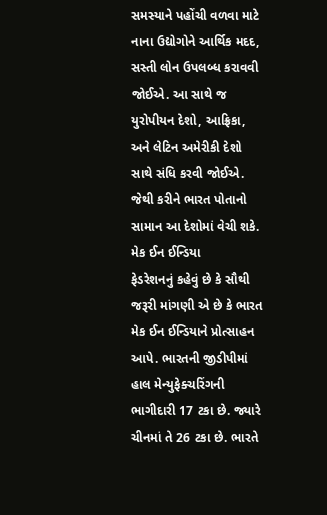સમસ્યાને પહોંચી વળવા માટે નાના ઉદ્યોગોને આર્થિક મદદ, સસ્તી લોન ઉપલબ્ધ કરાવવી જોઈએ. આ સાથે જ યુરોપીયન દેશો, આફ્રિકા, અને લેટિન અમેરીકી દેશો સાથે સંધિ કરવી જોઈએ. જેથી કરીને ભારત પોતાનો સામાન આ દેશોમાં વેચી શકે.
મેક ઈન ઈન્ડિયા
ફેડરેશનનું કહેવું છે કે સૌથી જરૂરી માંગણી એ છે કે ભારત મેક ઈન ઈન્ડિયાને પ્રોત્સાહન આપે. ભારતની જીડીપીમાં હાલ મેન્યુફેક્ચરિંગની ભાગીદારી 17 ટકા છે. જ્યારે ચીનમાં તે 26 ટકા છે. ભારતે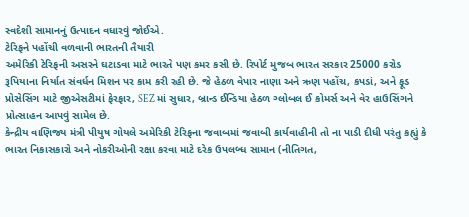સ્વદેશી સામાનનું ઉત્પાદન વધારવું જોઈએ.
ટેરિફને પહોંચી વળવાની ભારતની તૈયારી
અમેરિકી ટેરિફની અસરને ઘટાડવા માટે ભારતે પણ કમર કસી છે. રિપોર્ટ મુજબ ભારત સરકાર 25000 કરોડ રૂપિયાના નિર્યાત સંવર્ધન મિશન પર કામ કરી રહી છે. જે હેઠળ વેપાર નાણા અને ઋણ પહોંચ, કપડાં, અને ફૂડ પ્રોસેસિંગ માટે જીએસટીમાં ફેરફાર, SEZ માં સુધાર, બ્રાન્ડ ઈન્ડિયા હેઠળ ગ્લોબલ ઈ કોમર્સ અને વેર હાઉસિંગને પ્રોત્સાહન આપવું સામેલ છે.
કેન્દ્રીય વાણિજ્ય મંત્રી પીયુષ ગોયલે અમેરિકી ટેરિફના જવાબમાં જવાબી કાર્યવાહીની તો ના પાડી દીધી પરંતુ કહ્યું કે ભારત નિકાસકારો અને નોકરીઓની રક્ષા કરવા માટે દરેક ઉપલબ્ધ સામાન (નીતિગત,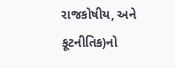રાજકોષીય, અને કૂટનીતિક)નો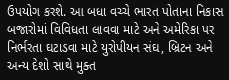ઉપયોગ કરશે. આ બધા વચ્ચે ભારત પોતાના નિકાસ બજારોમાં વિવિધતા લાવવા માટે અને અમેરિકા પર નિર્ભરતા ઘટાડવા માટે યુરોપીયન સંઘ, બ્રિટન અને અન્ય દેશો સાથે મુક્ત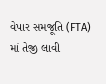વેપાર સમજૂતિ (FTA) માં તેજી લાવી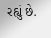રહ્યું છે.